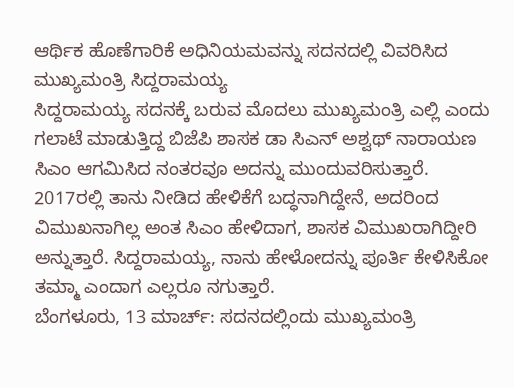ಆರ್ಥಿಕ ಹೊಣೆಗಾರಿಕೆ ಅಧಿನಿಯಮವನ್ನು ಸದನದಲ್ಲಿ ವಿವರಿಸಿದ ಮುಖ್ಯಮಂತ್ರಿ ಸಿದ್ದರಾಮಯ್ಯ
ಸಿದ್ದರಾಮಯ್ಯ ಸದನಕ್ಕೆ ಬರುವ ಮೊದಲು ಮುಖ್ಯಮಂತ್ರಿ ಎಲ್ಲಿ ಎಂದು ಗಲಾಟೆ ಮಾಡುತ್ತಿದ್ದ ಬಿಜೆಪಿ ಶಾಸಕ ಡಾ ಸಿಎನ್ ಅಶ್ವಥ್ ನಾರಾಯಣ ಸಿಎಂ ಆಗಮಿಸಿದ ನಂತರವೂ ಅದನ್ನು ಮುಂದುವರಿಸುತ್ತಾರೆ. 2017ರಲ್ಲಿ ತಾನು ನೀಡಿದ ಹೇಳಿಕೆಗೆ ಬದ್ಧನಾಗಿದ್ದೇನೆ, ಅದರಿಂದ ವಿಮುಖನಾಗಿಲ್ಲ ಅಂತ ಸಿಎಂ ಹೇಳಿದಾಗ, ಶಾಸಕ ವಿಮುಖರಾಗಿದ್ದೀರಿ ಅನ್ನುತ್ತಾರೆ. ಸಿದ್ದರಾಮಯ್ಯ, ನಾನು ಹೇಳೋದನ್ನು ಪೂರ್ತಿ ಕೇಳಿಸಿಕೋ ತಮ್ಮಾ ಎಂದಾಗ ಎಲ್ಲರೂ ನಗುತ್ತಾರೆ.
ಬೆಂಗಳೂರು, 13 ಮಾರ್ಚ್: ಸದನದಲ್ಲಿಂದು ಮುಖ್ಯಮಂತ್ರಿ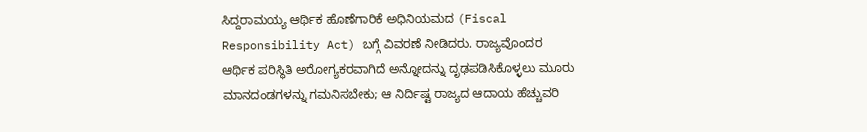ಸಿದ್ದರಾಮಯ್ಯ ಆರ್ಥಿಕ ಹೊಣೆಗಾರಿಕೆ ಅಧಿನಿಯಮದ (Fiscal Responsibility Act) ಬಗ್ಗೆ ವಿವರಣೆ ನೀಡಿದರು. ರಾಜ್ಯವೊಂದರ ಆರ್ಥಿಕ ಪರಿಸ್ಥಿತಿ ಅರೋಗ್ಯಕರವಾಗಿದೆ ಅನ್ನೋದನ್ನು ದೃಢಪಡಿಸಿಕೊಳ್ಳಲು ಮೂರು ಮಾನದಂಡಗಳನ್ನು ಗಮನಿಸಬೇಕು; ಆ ನಿರ್ದಿಷ್ಟ ರಾಜ್ಯದ ಆದಾಯ ಹೆಚ್ಚುವರಿ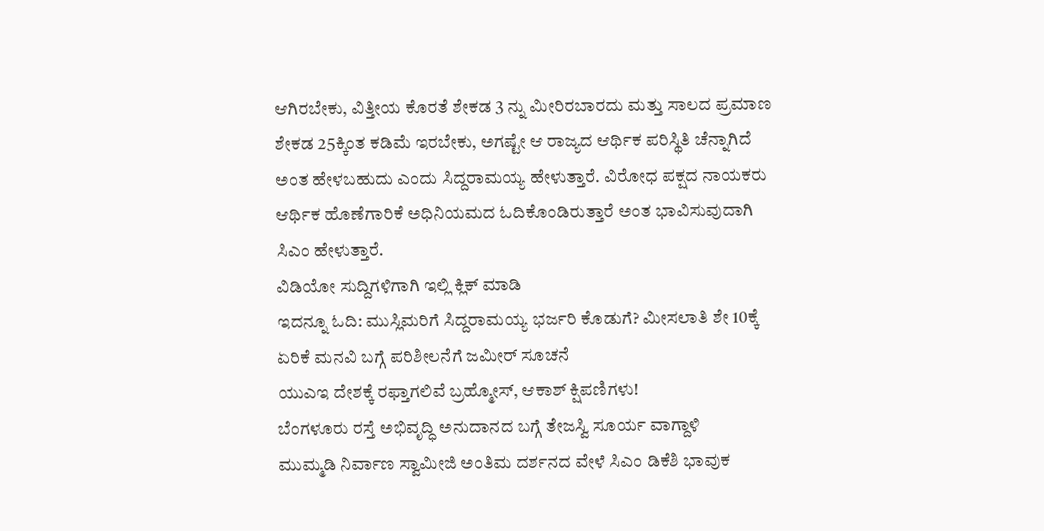ಆಗಿರಬೇಕು, ವಿತ್ತೀಯ ಕೊರತೆ ಶೇಕಡ 3 ನ್ನು ಮೀರಿರಬಾರದು ಮತ್ತು ಸಾಲದ ಪ್ರಮಾಣ ಶೇಕಡ 25ಕ್ಕಿಂತ ಕಡಿಮೆ ಇರಬೇಕು, ಅಗಷ್ಟೇ ಆ ರಾಜ್ಯದ ಆರ್ಥಿಕ ಪರಿಸ್ಥಿತಿ ಚೆನ್ನಾಗಿದೆ ಅಂತ ಹೇಳಬಹುದು ಎಂದು ಸಿದ್ದರಾಮಯ್ಯ ಹೇಳುತ್ತಾರೆ. ವಿರೋಧ ಪಕ್ಷದ ನಾಯಕರು ಆರ್ಥಿಕ ಹೊಣೆಗಾರಿಕೆ ಅಧಿನಿಯಮದ ಓದಿಕೊಂಡಿರುತ್ತಾರೆ ಅಂತ ಭಾವಿಸುವುದಾಗಿ ಸಿಎಂ ಹೇಳುತ್ತಾರೆ.
ವಿಡಿಯೋ ಸುದ್ದಿಗಳಿಗಾಗಿ ಇಲ್ಲಿ ಕ್ಲಿಕ್ ಮಾಡಿ
ಇದನ್ನೂ ಓದಿ: ಮುಸ್ಲಿಮರಿಗೆ ಸಿದ್ದರಾಮಯ್ಯ ಭರ್ಜರಿ ಕೊಡುಗೆ? ಮೀಸಲಾತಿ ಶೇ 10ಕ್ಕೆ ಏರಿಕೆ ಮನವಿ ಬಗ್ಗೆ ಪರಿಶೀಲನೆಗೆ ಜಮೀರ್ ಸೂಚನೆ
ಯುಎಇ ದೇಶಕ್ಕೆ ರಫ್ತಾಗಲಿವೆ ಬ್ರಹ್ಮೋಸ್, ಆಕಾಶ್ ಕ್ಷಿಪಣಿಗಳು!
ಬೆಂಗಳೂರು ರಸ್ತೆ ಅಭಿವೃದ್ಧಿ ಅನುದಾನದ ಬಗ್ಗೆ ತೇಜಸ್ವಿ ಸೂರ್ಯ ವಾಗ್ದಾಳಿ
ಮುಮ್ಮಡಿ ನಿರ್ವಾಣ ಸ್ವಾಮೀಜಿ ಅಂತಿಮ ದರ್ಶನದ ವೇಳೆ ಸಿಎಂ ಡಿಕೆಶಿ ಭಾವುಕ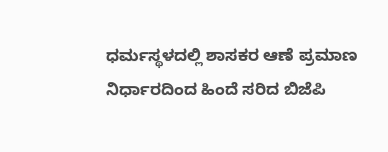ಧರ್ಮಸ್ಥಳದಲ್ಲಿ ಶಾಸಕರ ಆಣೆ ಪ್ರಮಾಣ ನಿರ್ಧಾರದಿಂದ ಹಿಂದೆ ಸರಿದ ಬಿಜೆಪಿ